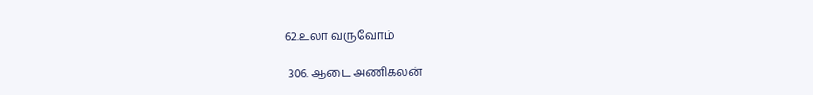62.உலா வருவோம்

 306. ஆடை அணிகலன்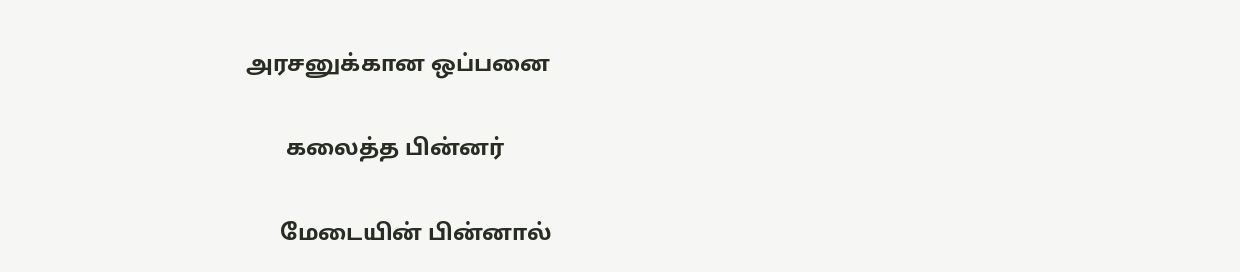அரசனுக்கான ஒப்பனை

       கலைத்த பின்னர்

      மேடையின் பின்னால்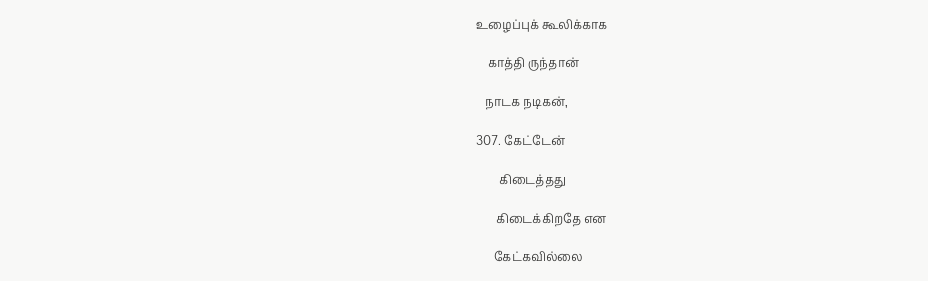உழைப்புக் கூலிக்காக

    காத்தி ருந்தான்

   நாடக நடிகன்,

307. கேட்டேன்

        கிடைத்தது

       கிடைக்கிறதே என

      கேட்கவில்லை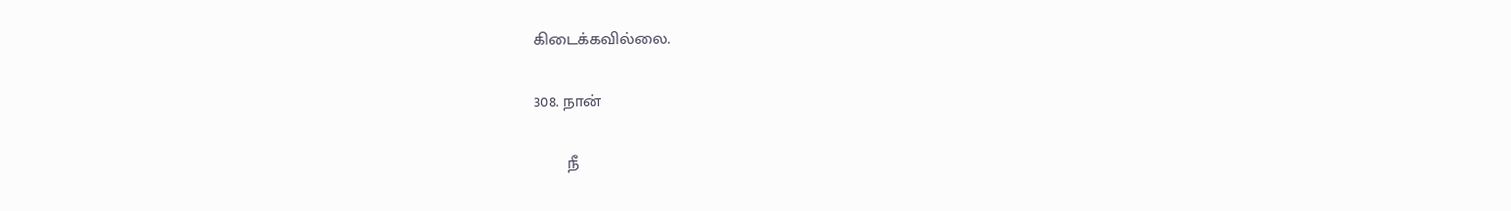கிடைக்கவில்லை.

308. நான்

       நீ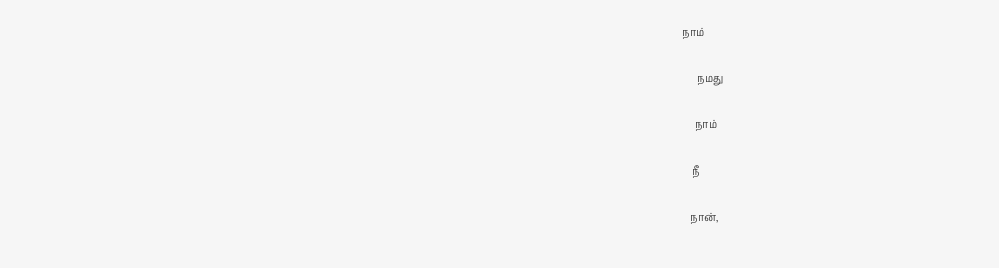நாம்

      நமது

     நாம்

    நீ

   நான்,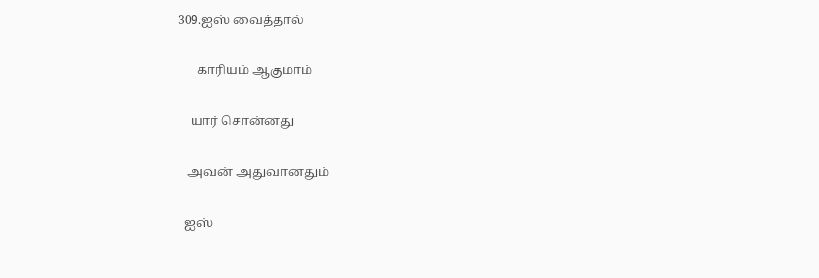309.ஐஸ் வைத்தால்

      காரியம் ஆகுமாம்

    யார் சொன்னது

   அவன் அதுவானதும்

  ஐஸ்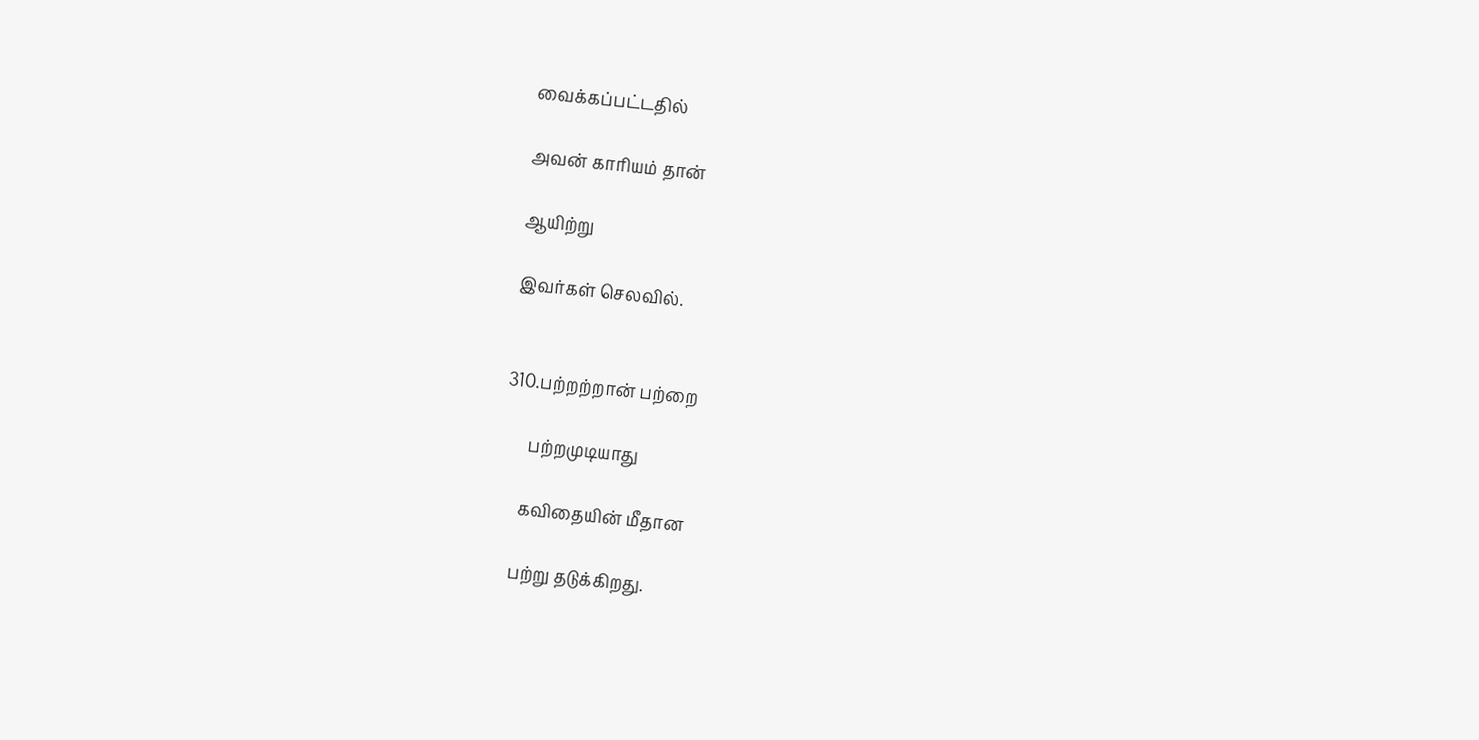வைக்கப்பட்டதில்

அவன் காரியம் தான்

ஆயிற்று

இவர்கள் செலவில்.


310.பற்றற்றான் பற்றை

      பற்றமுடியாது

     கவிதையின் மீதான

    பற்று தடுக்கிறது.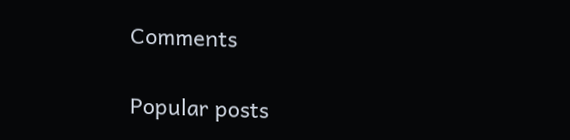Comments

Popular posts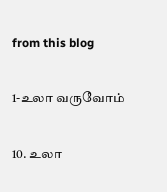from this blog

1-உலா வருவோம்

10. உலா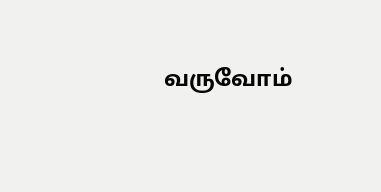வருவோம்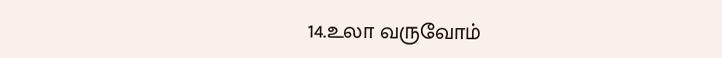14.உலா வருவோம்